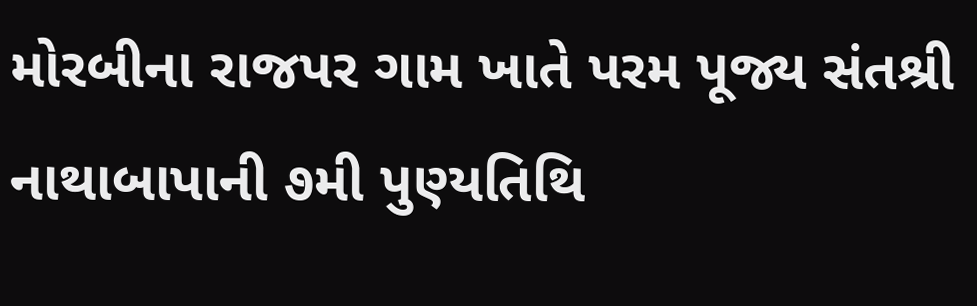મોરબીના રાજપર ગામ ખાતે પરમ પૂજ્ય સંતશ્રી નાથાબાપાની ૭મી પુણ્યતિથિ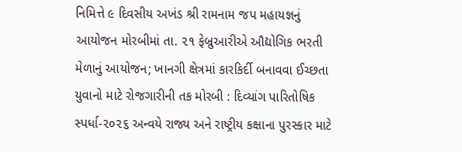નિમિત્તે ૯ દિવસીય અખંડ શ્રી રામનામ જપ મહાયજ્ઞનું આયોજન મોરબીમાં તા. ૨૧ ફેબ્રુઆરીએ ઔદ્યોગિક ભરતી મેળાનું આયોજન; ખાનગી ક્ષેત્રમાં કારકિર્દી બનાવવા ઈચ્છતા યુવાનો માટે રોજગારીની તક મોરબી : દિવ્યાંગ પારિતોષિક સ્પર્ધા-૨૦૨૬ અન્વયે રાજ્ય અને રાષ્ટ્રીય કક્ષાના પુરસ્કાર માટે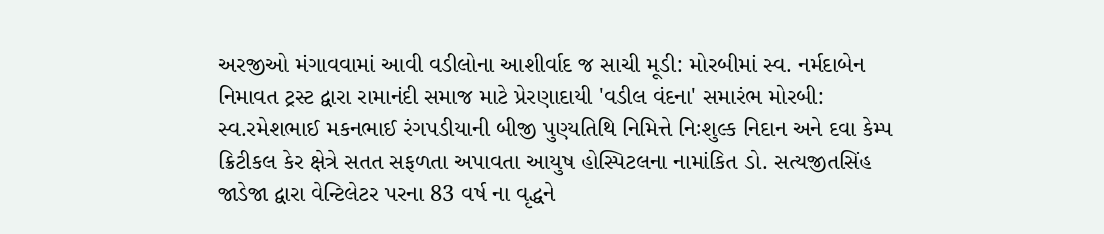અરજીઓ મંગાવવામાં આવી વડીલોના આશીર્વાદ જ સાચી મૂડી: મોરબીમાં સ્વ. નર્મદાબેન નિમાવત ટ્રસ્ટ દ્વારા રામાનંદી સમાજ માટે પ્રેરણાદાયી 'વડીલ વંદના' સમારંભ મોરબી: સ્વ.રમેશભાઈ મકનભાઈ રંગપડીયાની બીજી પુણ્યતિથિ નિમિત્તે નિઃશુલ્ક નિદાન અને દવા કેમ્પ ક્રિટીકલ કેર ક્ષેત્રે સતત સફળતા અપાવતા આયુષ હોસ્પિટલના નામાંકિત ડો. સત્યજીતસિંહ જાડેજા દ્વારા વેન્ટિલેટર પરના 83 વર્ષ ના વૃદ્ધને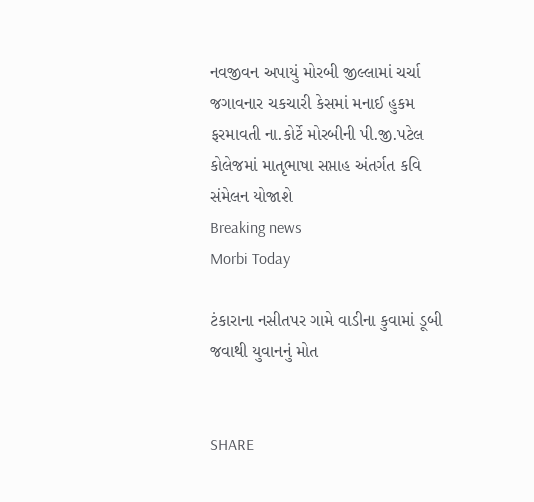નવજીવન અપાયું મોરબી જીલ્લામાં ચર્ચા જગાવનાર ચકચારી કેસમાં મનાઈ હુકમ ફરમાવતી ના.કોર્ટે મોરબીની પી.જી.પટેલ કોલેજમાં માતૃભાષા સપ્તાહ અંતર્ગત કવિ સંમેલન યોજાશે
Breaking news
Morbi Today

ટંકારાના નસીતપર ગામે વાડીના કુવામાં ડૂબી જવાથી યુવાનનું મોત


SHARE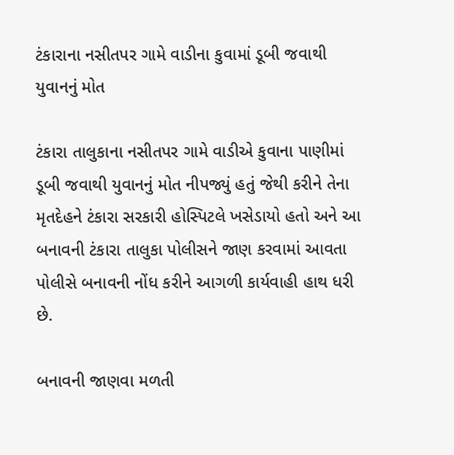ટંકારાના નસીતપર ગામે વાડીના કુવામાં ડૂબી જવાથી યુવાનનું મોત

ટંકારા તાલુકાના નસીતપર ગામે વાડીએ કુવાના પાણીમાં ડૂબી જવાથી યુવાનનું મોત નીપજ્યું હતું જેથી કરીને તેના મૃતદેહને ટંકારા સરકારી હોસ્પિટલે ખસેડાયો હતો અને આ બનાવની ટંકારા તાલુકા પોલીસને જાણ કરવામાં આવતા પોલીસે બનાવની નોંધ કરીને આગળી કાર્યવાહી હાથ ધરી છે.

બનાવની જાણવા મળતી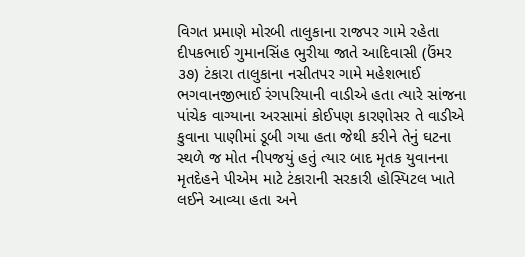વિગત પ્રમાણે મોરબી તાલુકાના રાજપર ગામે રહેતા દીપકભાઈ ગુમાનસિંહ ભુરીયા જાતે આદિવાસી (ઉંમર ૩૭) ટંકારા તાલુકાના નસીતપર ગામે મહેશભાઈ ભગવાનજીભાઈ રંગપરિયાની વાડીએ હતા ત્યારે સાંજના પાંચેક વાગ્યાના અરસામાં કોઈપણ કારણોસર તે વાડીએ કુવાના પાણીમાં ડૂબી ગયા હતા જેથી કરીને તેનું ઘટના સ્થળે જ મોત નીપજયું હતું ત્યાર બાદ મૃતક યુવાનના મૃતદેહને પીએમ માટે ટંકારાની સરકારી હોસ્પિટલ ખાતે લઈને આવ્યા હતા અને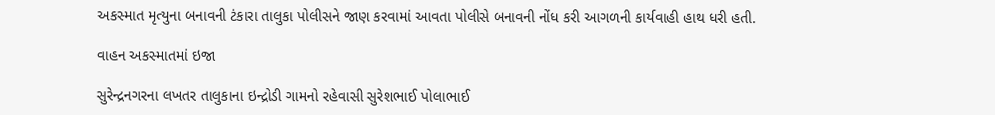અકસ્માત મૃત્યુના બનાવની ટંકારા તાલુકા પોલીસને જાણ કરવામાં આવતા પોલીસે બનાવની નોંધ કરી આગળની કાર્યવાહી હાથ ધરી હતી.

વાહન અકસ્માતમાં ઇજા

સુરેન્દ્રનગરના લખતર તાલુકાના ઇન્દ્રોડી ગામનો રહેવાસી સુરેશભાઈ પોલાભાઈ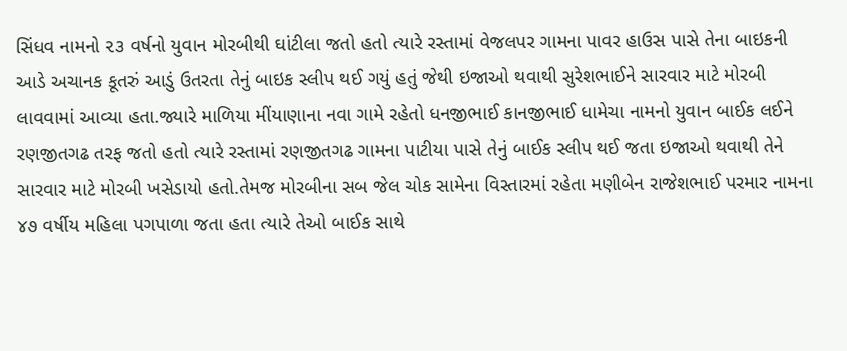સિંધવ નામનો ૨૩ વર્ષનો યુવાન મોરબીથી ઘાંટીલા જતો હતો ત્યારે રસ્તામાં વેજલપર ગામના પાવર હાઉસ પાસે તેના બાઇકની આડે અચાનક કૂતરું આડું ઉતરતા તેનું બાઇક સ્લીપ થઈ ગયું હતું જેથી ઇજાઓ થવાથી સુરેશભાઈને સારવાર માટે મોરબી લાવવામાં આવ્યા હતા.જ્યારે માળિયા મીંયાણાના નવા ગામે રહેતો ધનજીભાઈ કાનજીભાઈ ધામેચા નામનો યુવાન બાઈક લઈને રણજીતગઢ તરફ જતો હતો ત્યારે રસ્તામાં રણજીતગઢ ગામના પાટીયા પાસે તેનું બાઈક સ્લીપ થઈ જતા ઇજાઓ થવાથી તેને સારવાર માટે મોરબી ખસેડાયો હતો.તેમજ મોરબીના સબ જેલ ચોક સામેના વિસ્તારમાં રહેતા મણીબેન રાજેશભાઈ પરમાર નામના ૪૭ વર્ષીય મહિલા પગપાળા જતા હતા ત્યારે તેઓ બાઈક સાથે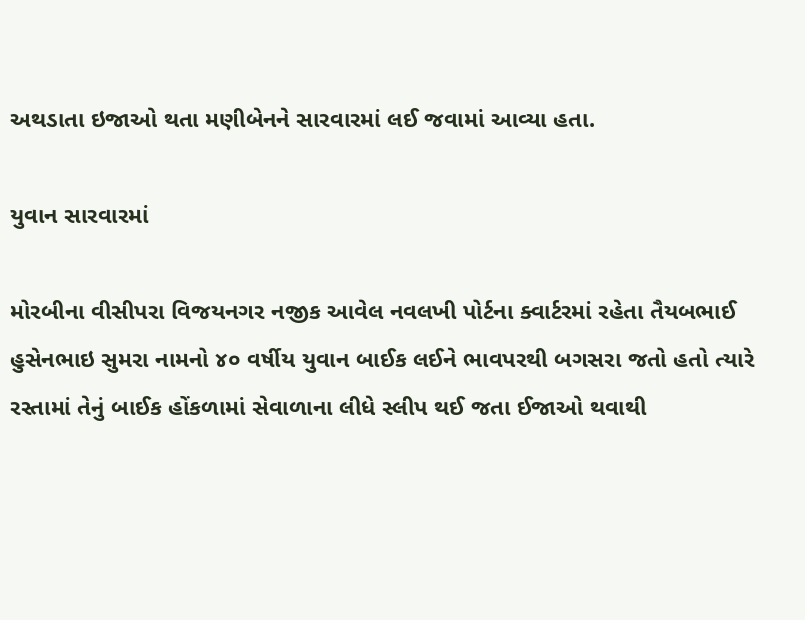અથડાતા ઇજાઓ થતા મણીબેનને સારવારમાં લઈ જવામાં આવ્યા હતા.

યુવાન સારવારમાં

મોરબીના વીસીપરા વિજયનગર નજીક આવેલ નવલખી પોર્ટના ક્વાર્ટરમાં રહેતા તૈયબભાઈ હુસેનભાઇ સુમરા નામનો ૪૦ વર્ષીય યુવાન બાઈક લઈને ભાવપરથી બગસરા જતો હતો ત્યારે રસ્તામાં તેનું બાઈક હોંકળામાં સેવાળાના લીધે સ્લીપ થઈ જતા ઈજાઓ થવાથી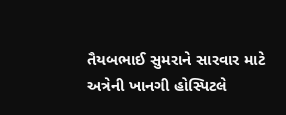તૈયબભાઈ સુમરાને સારવાર માટે અત્રેની ખાનગી હોસ્પિટલે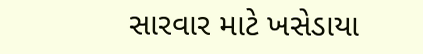સારવાર માટે ખસેડાયા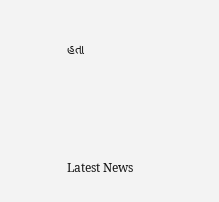હતા








Latest News